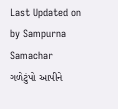Last Updated on by Sampurna Samachar
ગળેટુંપો આપીને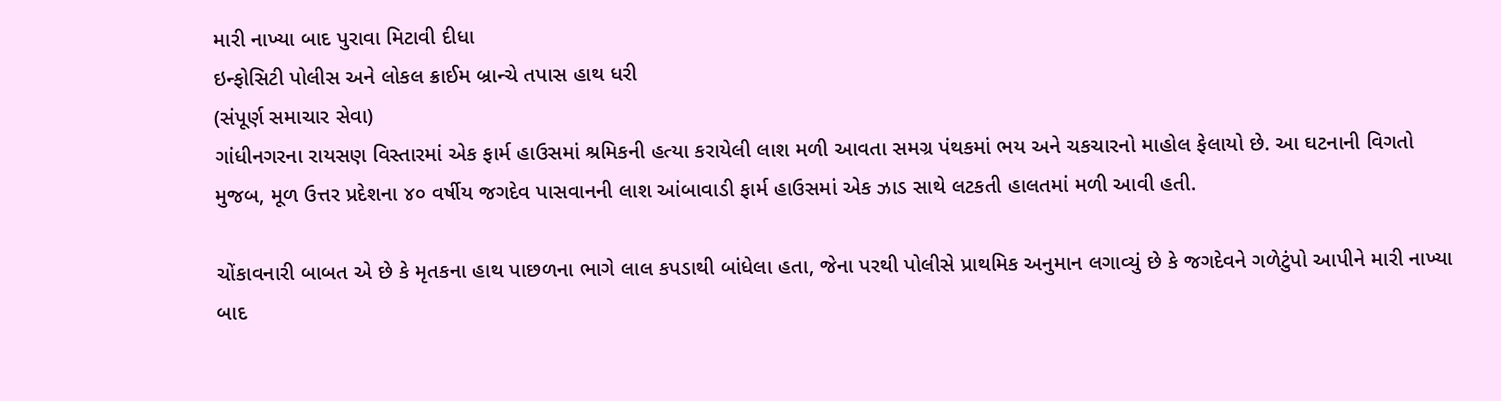મારી નાખ્યા બાદ પુરાવા મિટાવી દીધા
ઇન્ફોસિટી પોલીસ અને લોકલ ક્રાઈમ બ્રાન્ચે તપાસ હાથ ધરી
(સંપૂર્ણ સમાચાર સેવા)
ગાંધીનગરના રાયસણ વિસ્તારમાં એક ફાર્મ હાઉસમાં શ્રમિકની હત્યા કરાયેલી લાશ મળી આવતા સમગ્ર પંથકમાં ભય અને ચકચારનો માહોલ ફેલાયો છે. આ ઘટનાની વિગતો મુજબ, મૂળ ઉત્તર પ્રદેશના ૪૦ વર્ષીય જગદેવ પાસવાનની લાશ આંબાવાડી ફાર્મ હાઉસમાં એક ઝાડ સાથે લટકતી હાલતમાં મળી આવી હતી.

ચોંકાવનારી બાબત એ છે કે મૃતકના હાથ પાછળના ભાગે લાલ કપડાથી બાંધેલા હતા, જેના પરથી પોલીસે પ્રાથમિક અનુમાન લગાવ્યું છે કે જગદેવને ગળેટુંપો આપીને મારી નાખ્યા બાદ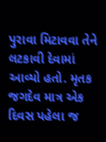પુરાવા મિટાવવા તેને લટકાવી દેવામાં આવ્યો હતો. મૃતક જગદેવ માત્ર એક દિવસ પહેલા જ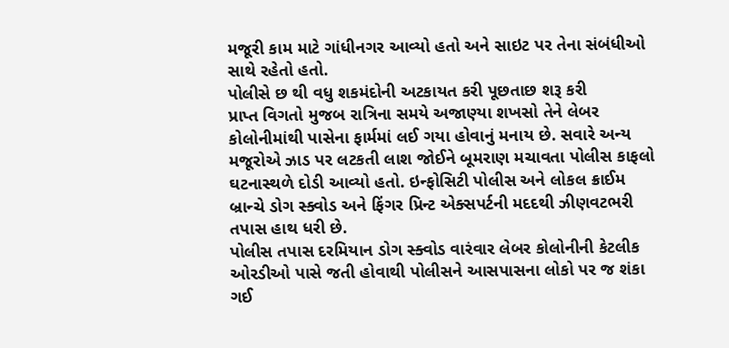મજૂરી કામ માટે ગાંધીનગર આવ્યો હતો અને સાઇટ પર તેના સંબંધીઓ સાથે રહેતો હતો.
પોલીસે છ થી વધુ શકમંદોની અટકાયત કરી પૂછતાછ શરૂ કરી
પ્રાપ્ત વિગતો મુજબ રાત્રિના સમયે અજાણ્યા શખસો તેને લેબર કોલોનીમાંથી પાસેના ફાર્મમાં લઈ ગયા હોવાનું મનાય છે. સવારે અન્ય મજૂરોએ ઝાડ પર લટકતી લાશ જોઈને બૂમરાણ મચાવતા પોલીસ કાફલો ઘટનાસ્થળે દોડી આવ્યો હતો. ઇન્ફોસિટી પોલીસ અને લોકલ ક્રાઈમ બ્રાન્ચે ડોગ સ્ક્વોડ અને ફિંગર પ્રિન્ટ એક્સપર્ટની મદદથી ઝીણવટભરી તપાસ હાથ ધરી છે.
પોલીસ તપાસ દરમિયાન ડોગ સ્ક્વોડ વારંવાર લેબર કોલોનીની કેટલીક ઓરડીઓ પાસે જતી હોવાથી પોલીસને આસપાસના લોકો પર જ શંકા ગઈ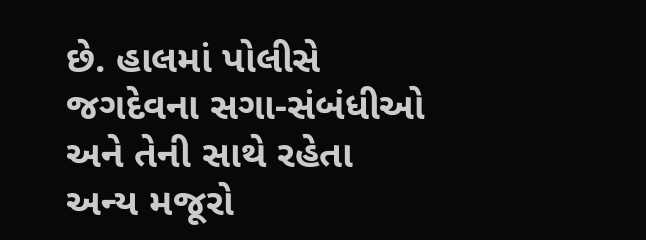છે. હાલમાં પોલીસે જગદેવના સગા-સંબંધીઓ અને તેની સાથે રહેતા અન્ય મજૂરો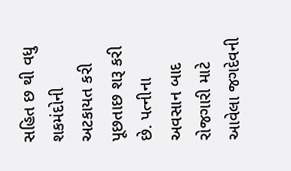સહિત છ થી વધુ શકમંદોની અટકાયત કરી પૂછતાછ શરૂ કરી છે. પત્નીના અવસાન બાદ રોજગારી માટે આવેલા જગદેવની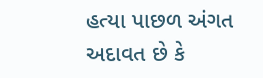હત્યા પાછળ અંગત અદાવત છે કે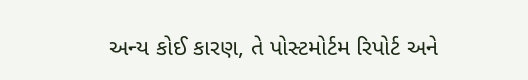અન્ય કોઈ કારણ, તે પોસ્ટમોર્ટમ રિપોર્ટ અને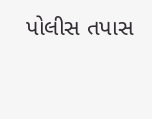પોલીસ તપાસ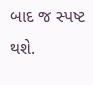બાદ જ સ્પષ્ટ થશે.